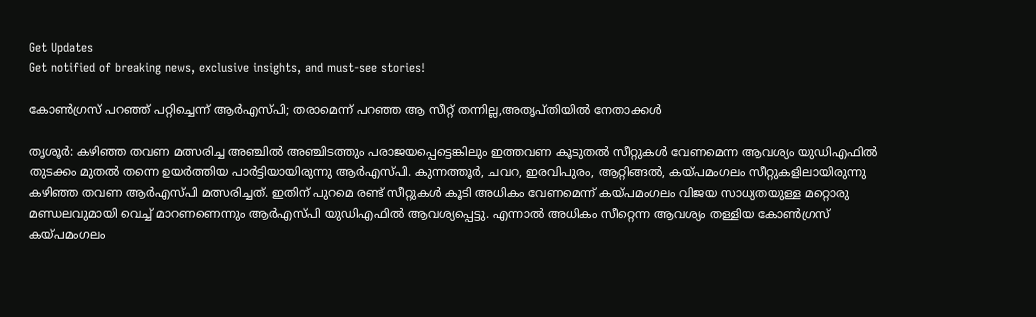Get Updates
Get notified of breaking news, exclusive insights, and must-see stories!

കോണ്‍ഗ്രസ് പറഞ്ഞ് പറ്റിച്ചെന്ന് ആര്‍എസ്പി; തരാമെന്ന് പറഞ്ഞ ആ സീറ്റ് തന്നില്ല,അതൃപ്തിയില്‍ നേതാക്കള്‍

തൃശൂര്‍: കഴിഞ്ഞ തവണ മത്സരിച്ച അഞ്ചില്‍ അഞ്ചിടത്തും പരാജയപ്പെട്ടെങ്കിലും ഇത്തവണ കൂടുതല്‍ സീറ്റുകള്‍ വേണമെന്ന ആവശ്യം യുഡിഎഫില്‍ തുടക്കം മുതല്‍ തന്നെ ഉയര്‍ത്തിയ പാര്‍ട്ടിയായിരുന്നു ആര്‍എസ്പി. കുന്നത്തൂര്‍, ചവറ, ഇരവിപുരം, ആറ്റിങ്ങല്‍, കയ്പമംഗലം സീറ്റുകളിലായിരുന്നു കഴിഞ്ഞ തവണ ആര്‍എസ്പി മത്സരിച്ചത്. ഇതിന് പുറമെ രണ്ട് സീറ്റുകള്‍ കൂടി അധികം വേണമെന്ന് കയ്പമംഗലം വിജയ സാധ്യതയുള്ള മറ്റൊരു മണ്ഡലവുമായി വെച്ച് മാറണണെന്നും ആര്‍എസ്പി യുഡിഎഫില്‍ ആവശ്യപ്പെട്ടു. എന്നാല്‍ അധികം സീറ്റെന്ന ആവശ്യം തള്ളിയ കോണ്‍ഗ്രസ് കയ്പമംഗലം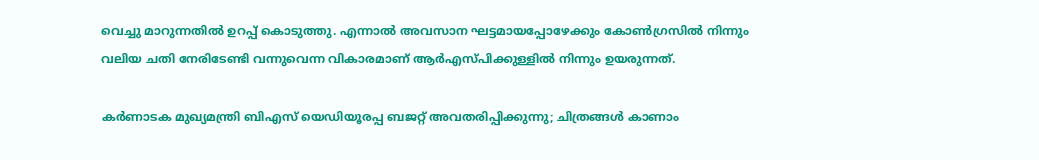വെച്ചു മാറുന്നതില്‍ ഉറപ്പ് കൊടുത്തു. എന്നാല്‍ അവസാന ഘട്ടമായപ്പോഴേക്കും കോണ്‍ഗ്രസില്‍ നിന്നും വലിയ ചതി നേരിടേണ്ടി വന്നുവെന്ന വികാരമാണ് ആര്‍എസ്പിക്കുള്ളില്‍ നിന്നും ഉയരുന്നത്.

കര്‍ണാടക മുഖ്യമന്ത്രി ബിഎസ് യെഡിയൂരപ്പ ബജറ്റ് അവതരിപ്പിക്കുന്നു; ചിത്രങ്ങള്‍ കാണാം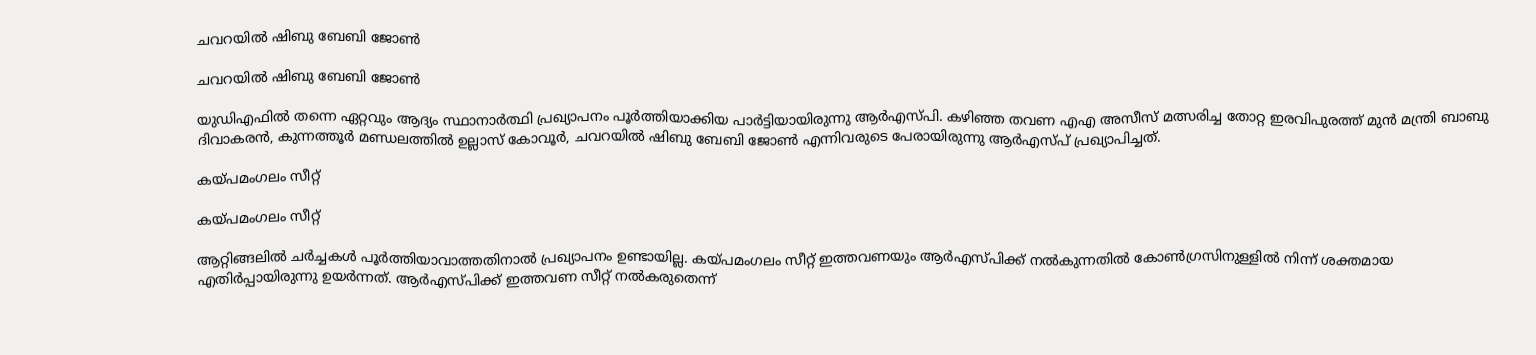ചവറയില്‍ ഷിബു ബേബി ജോണ്‍

ചവറയില്‍ ഷിബു ബേബി ജോണ്‍

യുഡിഎഫില്‍ തന്നെ ഏറ്റവും ആദ്യം സ്ഥാനാര്‍ത്ഥി പ്രഖ്യാപനം പൂര്‍ത്തിയാക്കിയ പാര്‍ട്ടിയായിരുന്നു ആര്‍എസ്പി. കഴിഞ്ഞ തവണ എഎ അസീസ് മത്സരിച്ച തോറ്റ ഇരവിപുരത്ത് മുന്‍ മന്ത്രി ബാബു ദിവാകരന്‍, കുന്നത്തൂര്‍ മണ്ഡലത്തില്‍ ഉല്ലാസ് കോവൂര്‍, ചവറയില്‍ ഷിബു ബേബി ജോണ്‍ എന്നിവരുടെ പേരായിരുന്നു ആര്‍എസ്പ് പ്രഖ്യാപിച്ചത്.

കയ്പമംഗലം സീറ്റ്

കയ്പമംഗലം സീറ്റ്

ആറ്റിങ്ങലില്‍ ചര്‍ച്ചകള്‍ പൂര്‍ത്തിയാവാത്തതിനാല്‍ പ്രഖ്യാപനം ഉണ്ടായില്ല. കയ്പമംഗലം സീറ്റ് ഇത്തവണയും ആര്‍എസ്പിക്ക് നല്‍കുന്നതില്‍ കോണ്‍ഗ്രസിനുള്ളില്‍ നിന്ന് ശക്തമായ എതിര്‍പ്പായിരുന്നു ഉയര്‍ന്നത്. ആർഎസ്പിക്ക് ഇത്തവണ സീറ്റ് നൽകരുതെന്ന്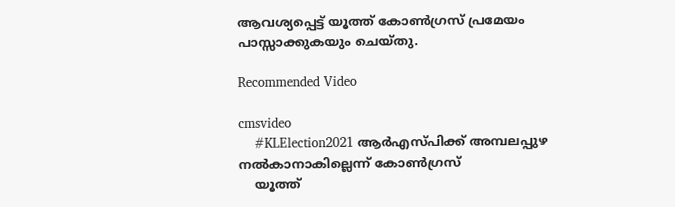ആവശ്യപ്പെട്ട് യൂത്ത് കോൺഗ്രസ് പ്രമേയം പാസ്സാക്കുകയും ചെയ്തു.

Recommended Video

cmsvideo
    #KLElection2021 ആർഎസ്പിക്ക് അമ്പലപ്പുഴ നൽകാനാകില്ലെന്ന് കോൺഗ്രസ്
    യൂത്ത്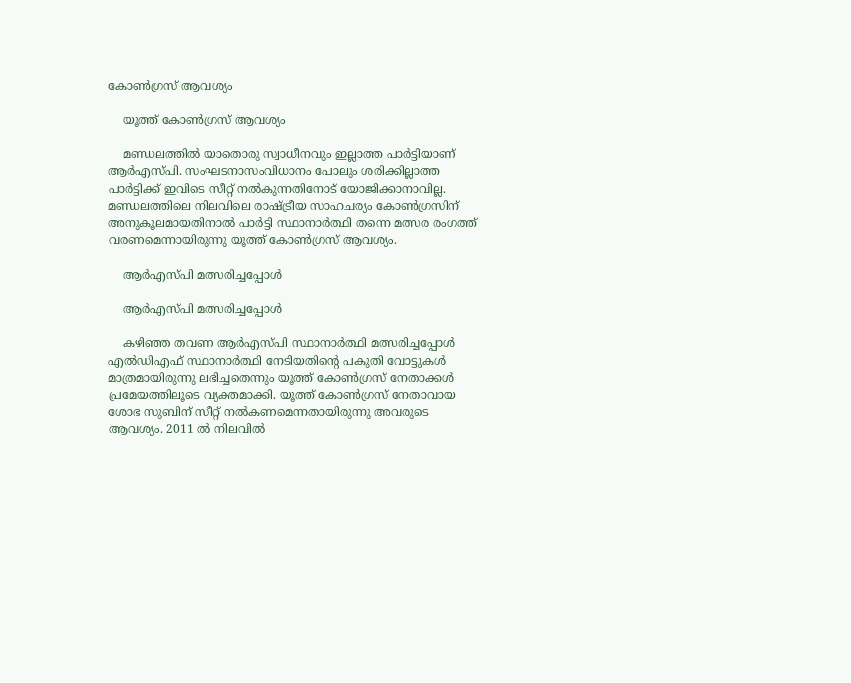കോണ്‍ഗ്രസ് ആവശ്യം

    യൂത്ത് കോണ്‍ഗ്രസ് ആവശ്യം

    മണ്ഡലത്തില്‍ യാതൊരു സ്വാധീനവും ഇല്ലാത്ത പാര്‍ട്ടിയാണ് ആര്‍എസ്പി. സംഘടനാസംവിധാനം പോലും ശരിക്കില്ലാത്ത പാർട്ടിക്ക് ഇവിടെ സീറ്റ് നല്‍കുന്നതിനോട് യോജിക്കാനാവില്ല. മണ്ഡലത്തിലെ നിലവിലെ രാഷ്ട്രീയ സാഹചര്യം കോണ്‍ഗ്രസിന് അനുകൂലമായതിനാല്‍ പാര്‍ട്ടി സ്ഥാനാര്‍ത്ഥി തന്നെ മത്സര രംഗത്ത് വരണമെന്നായിരുന്നു യൂത്ത് കോണ്‍ഗ്രസ് ആവശ്യം.

    ആര്‍എസ്പി മത്സരിച്ചപ്പോള്‍

    ആര്‍എസ്പി മത്സരിച്ചപ്പോള്‍

    കഴിഞ്ഞ തവണ ആര്‍എസ്പി സ്ഥാനാര്‍ത്ഥി മത്സരിച്ചപ്പോള്‍ എല്‍ഡിഎഫ് സ്ഥാനാര്‍ത്ഥി നേടിയതിന്‍റെ പകുതി വോട്ടുകള്‍ മാത്രമായിരുന്നു ലഭിച്ചതെന്നും യൂത്ത് കോണ്‍ഗ്രസ് നേതാക്കള്‍ പ്രമേയത്തിലൂടെ വ്യക്തമാക്കി. യൂത്ത് കോണ്‍ഗ്രസ് നേതാവായ ശോഭ സുബിന് സീറ്റ് നല്‍കണമെന്നതായിരുന്നു അവരുടെ ആവശ്യം. 2011 ല്‍ നിലവില്‍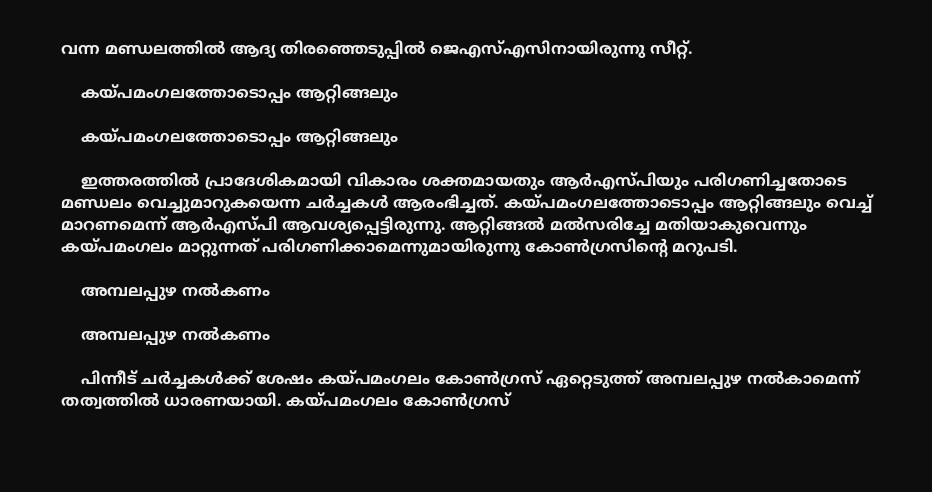വന്ന മണ്ഡലത്തില്‍ ആദ്യ തിരഞ്ഞെടുപ്പില്‍ ജെഎസ്എസിനായിരുന്നു സീറ്റ്.

    കയ്പമംഗലത്തോടൊപ്പം ആറ്റിങ്ങലും

    കയ്പമംഗലത്തോടൊപ്പം ആറ്റിങ്ങലും

    ഇത്തരത്തില്‍ പ്രാദേശികമായി വികാരം ശക്തമായതും ആര്‍എസ്പിയും പരിഗണിച്ചതോടെ മണ്ഡലം വെച്ചുമാറുകയെന്ന ചര്‍ച്ചകള്‍ ആരംഭിച്ചത്. കയ്പമംഗലത്തോടൊപ്പം ആറ്റിങ്ങലും വെച്ച് മാറണമെന്ന് ആര്‍എസ്പി ആവശ്യപ്പെട്ടിരുന്നു. ആറ്റിങ്ങല്‍ മല്‍സരിച്ചേ മതിയാകുവെന്നും കയ്പമംഗലം മാറ്റുന്നത് പരിഗണിക്കാമെന്നുമായിരുന്നു കോണ്‍ഗ്രസിന്‍റെ മറുപടി.

    അമ്പലപ്പുഴ നല്‍കണം

    അമ്പലപ്പുഴ നല്‍കണം

    പിന്നീട് ചര്‍ച്ചകള്‍ക്ക് ശേഷം കയ്പമംഗലം കോണ്‍ഗ്രസ് ഏറ്റെടുത്ത് അമ്പലപ്പുഴ നല്‍കാമെന്ന് തത്വത്തില്‍ ധാരണയായി. കയ്പമംഗലം കോണ്‍ഗ്രസ്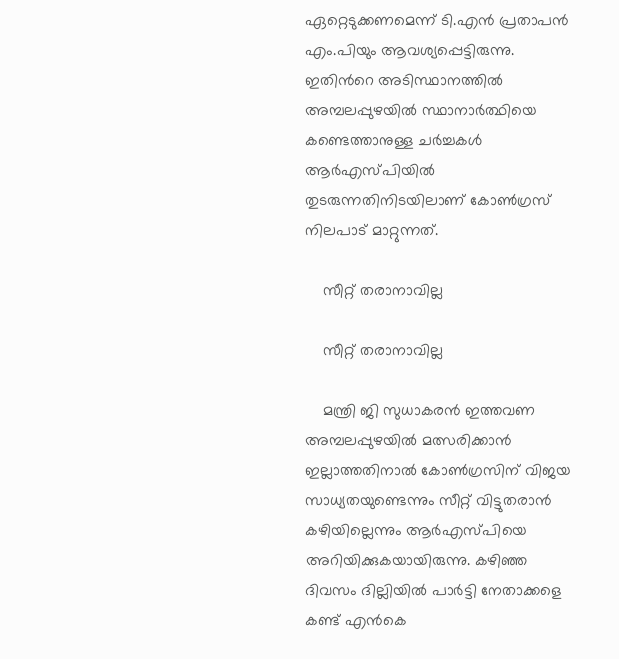ഏറ്റെടുക്കണമെന്ന് ടി.എന്‍ പ്രതാപന്‍ എം.പിയും ആവശ്യപ്പെട്ടിരുന്നു. ഇതിന്‍റെ അടിസ്ഥാനത്തില്‍ അമ്പലപ്പുഴയില്‍ സ്ഥാനാര്‍ത്ഥിയെ കണ്ടെത്താനുള്ള ചര്‍ച്ചകള്‍ ആര്‍എസ്പിയില്‍ തുടരുന്നതിനിടയിലാണ് കോണ്‍ഗ്രസ് നിലപാട് മാറ്റുന്നത്.

    സീറ്റ് തരാനാവില്ല

    സീറ്റ് തരാനാവില്ല

    മന്ത്രി ജി സുധാകരന്‍ ഇത്തവണ അമ്പലപ്പുഴയില്‍ മത്സരിക്കാന്‍ ഇല്ലാത്തതിനാല്‍ കോണ്‍ഗ്രസിന് വിജയ സാധ്യതയുണ്ടെന്നും സീറ്റ് വിട്ടുതരാന്‍ കഴിയില്ലെന്നും ആര്‍എസ്പിയെ അറിയിക്കുകയായിരുന്നു. കഴിഞ്ഞ ദിവസം ദില്ലിയില്‍ പാര്‍ട്ടി നേതാക്കളെ കണ്ട് എന്‍കെ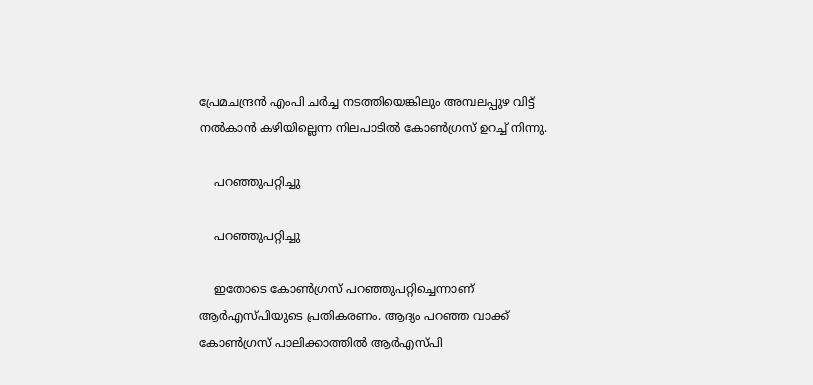പ്രേമചന്ദ്രന്‍ എംപി ചര്‍ച്ച നടത്തിയെങ്കിലും അമ്പലപ്പുഴ വിട്ട് നല്‍കാന്‍ കഴിയില്ലെന്ന നിലപാടില്‍ കോണ്‍ഗ്രസ് ഉറച്ച് നിന്നു.

    പറഞ്ഞുപറ്റിച്ചു

    പറഞ്ഞുപറ്റിച്ചു

    ഇതോടെ കോണ്‍ഗ്രസ് പറഞ്ഞുപറ്റിച്ചെന്നാണ് ആര്‍എസ്പിയുടെ ‌പ്രതികരണം. ആദ്യം പറഞ്ഞ വാക്ക് കോണ്‍ഗ്രസ് പാലിക്കാത്തില്‍ ആര്‍എസ്പി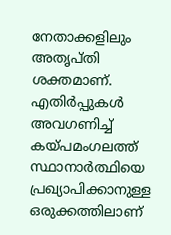നേതാക്കളിലും അതൃപ്തി ശക്തമാണ്. എതിര്‍പ്പുകള്‍ അവഗണിച്ച് കയ്പമംഗലത്ത് സ്ഥാനാര്‍ത്ഥിയെ പ്രഖ്യാപിക്കാനുള്ള ഒരുക്കത്തിലാണ്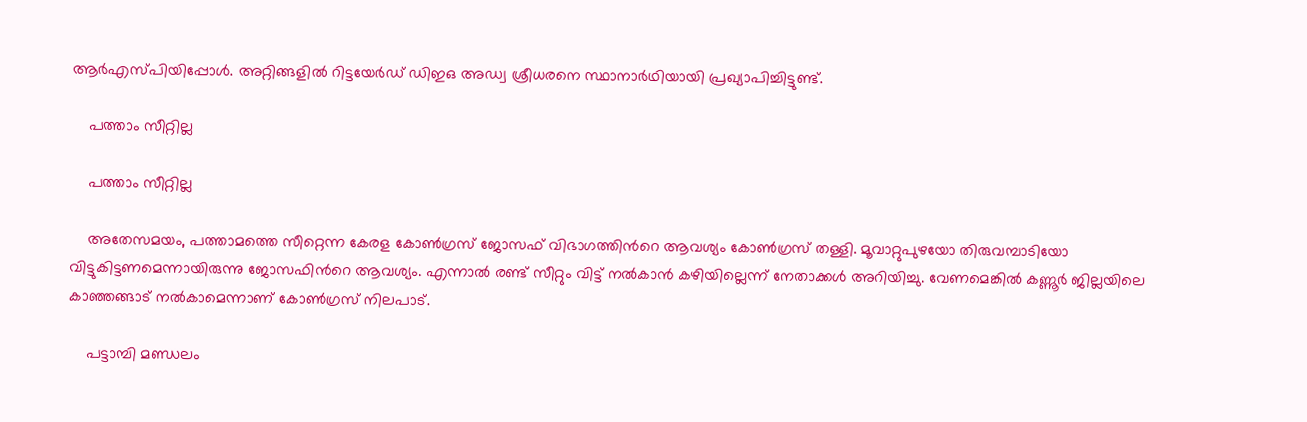ആര്‍എസ്പിയിപ്പോള്‍. അറ്റിങ്ങളില്‍ റിട്ടയേര്‍ഡ് ഡിഇഒ അഡ്വ ശ്രീധരനെ സ്ഥാനാര്‍ഥിയായി പ്രഖ്യാപിച്ചിട്ടുണ്ട്.

    പത്താം സീറ്റില്ല

    പത്താം സീറ്റില്ല

    അതേസമയം, പത്താമത്തെ സീറ്റെന്ന കേരള കോണ്‍ഗ്രസ് ജോസഫ് വിഭാഗത്തിന്‍റെ ആവശ്യം കോണ്‍ഗ്രസ് തള്ളി. മൂവാറ്റുപുഴയോ തിരുവമ്പാടിയോ വിട്ടുകിട്ടണമെന്നായിരുന്നു ജോസഫിന്‍റെ ആവശ്യം. എന്നാല്‍ രണ്ട് സീറ്റും വിട്ട് നല്‍കാന്‍ കഴിയില്ലെന്ന് നേതാക്കള്‍ അറിയിച്ചു. വേണമെങ്കില്‍ കണ്ണൂര്‍ ജില്ലയിലെ കാഞ്ഞങ്ങാട് നല്‍കാമെന്നാണ് കോണ്‍ഗ്രസ് നിലപാട്.

    പട്ടാമ്പി മണ്ഡലം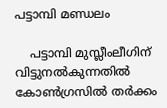പട്ടാമ്പി മണ്ഡലം

    പട്ടാമ്പി മുസ്ലീംലീഗിന് വിട്ടുനല്‍കുന്നതില്‍ കോണ്‍ഗ്രസില്‍ തര്‍ക്കം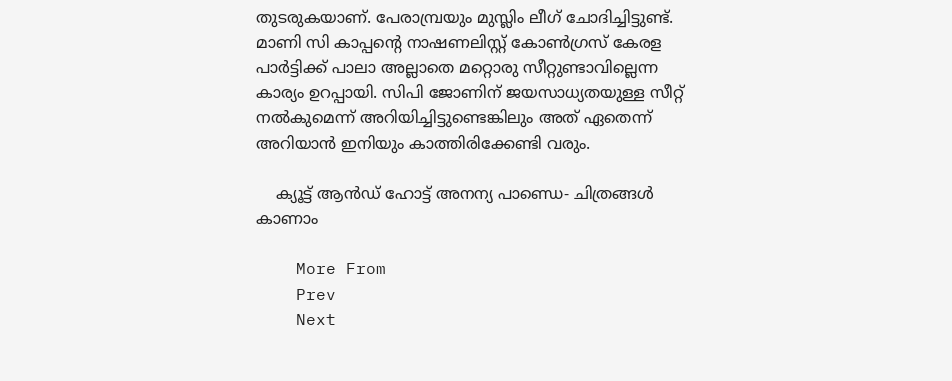തുടരുകയാണ്. പേരാമ്പ്രയും മുസ്ലിം ലീഗ് ചോദിച്ചിട്ടുണ്ട്. മാണി സി കാപ്പന്‍റെ നാഷണലിസ്റ്റ് കോണ്‍ഗ്രസ് കേരള പാര്‍ട്ടിക്ക് പാലാ അല്ലാതെ മറ്റൊരു സീറ്റുണ്ടാവില്ലെന്ന കാര്യം ഉറപ്പായി. സിപി ജോണിന് ജയസാധ്യതയുള്ള സീറ്റ് നല്‍കുമെന്ന് അറിയിച്ചിട്ടുണ്ടെങ്കിലും അത് ഏതെന്ന് അറിയാന്‍ ഇനിയും കാത്തിരിക്കേണ്ടി വരും.

    ക്യൂട്ട് ആൻഡ് ഹോട്ട് അനന്യ പാണ്ഡെ- ചിത്രങ്ങൾ കാണാം

    More From
    Prev
    Next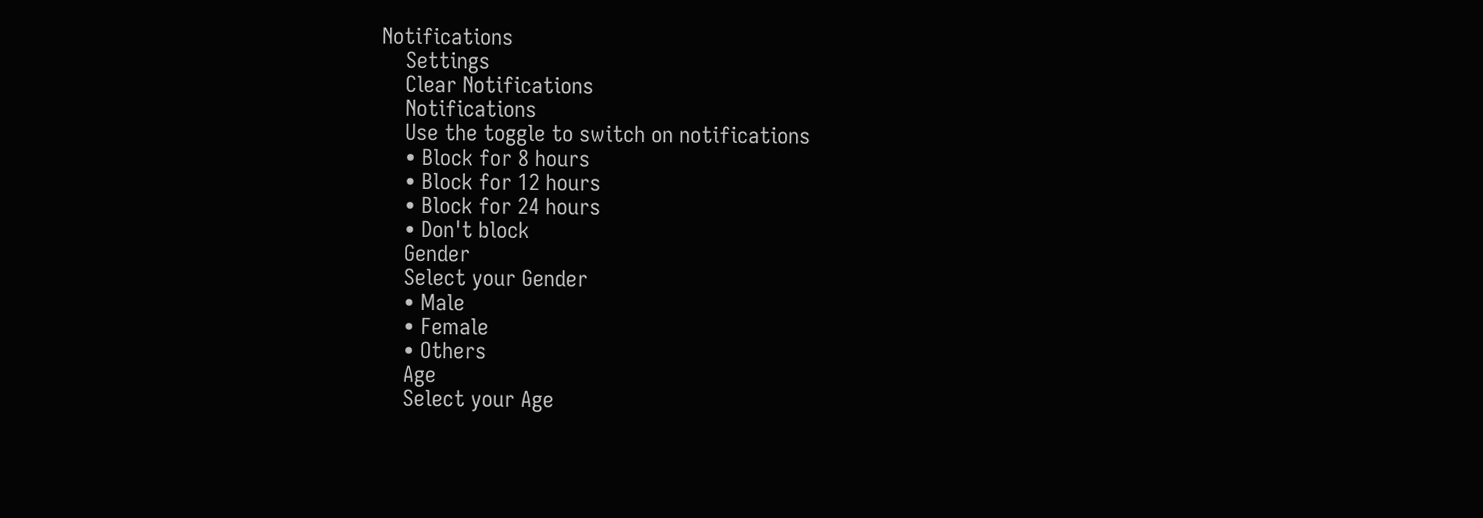Notifications
    Settings
    Clear Notifications
    Notifications
    Use the toggle to switch on notifications
    • Block for 8 hours
    • Block for 12 hours
    • Block for 24 hours
    • Don't block
    Gender
    Select your Gender
    • Male
    • Female
    • Others
    Age
    Select your Age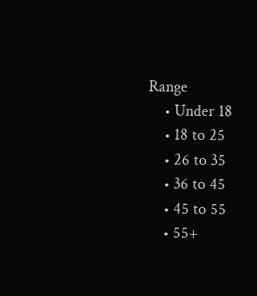Range
    • Under 18
    • 18 to 25
    • 26 to 35
    • 36 to 45
    • 45 to 55
    • 55+